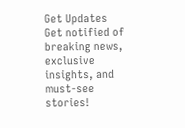Get Updates
Get notified of breaking news, exclusive insights, and must-see stories!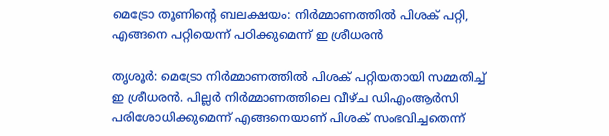മെട്രോ തൂണിന്റെ ബലക്ഷയം: നിര്‍മ്മാണത്തില്‍ പിശക് പറ്റി, എങ്ങനെ പറ്റിയെന്ന് പഠിക്കുമെന്ന് ഇ ശ്രീധരന്‍

തൃശൂര്‍: മെട്രോ നിര്‍മ്മാണത്തില്‍ പിശക് പറ്റിയതായി സമ്മതിച്ച് ഇ ശ്രീധരന്‍. പില്ലര്‍ നിര്‍മ്മാണത്തിലെ വീഴ്ച ഡിഎംആര്‍സി പരിശോധിക്കുമെന്ന് എങ്ങനെയാണ് പിശക് സംഭവിച്ചതെന്ന്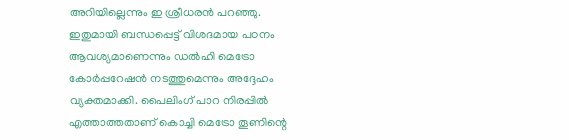അറിയില്ലെന്നും ഇ ശ്രീധരന്‍ പറഞ്ഞു. ഇതുമായി ബന്ധപ്പെട്ട് വിശദമായ പഠനം ആവശ്യമാണെന്നും ഡല്‍ഹി മെട്രോ കോര്‍പ്പറേഷന്‍ നടത്തുമെന്നും അദ്ദേഹം വ്യക്തമാക്കി. പൈലിംഗ് പാറ നിരപ്പില്‍ എത്താത്തതാണ് കൊച്ചി മെട്രോ തൂണിന്റെ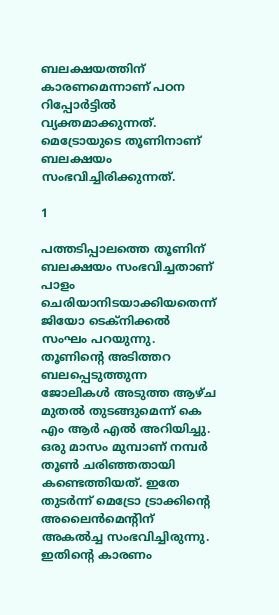ബലക്ഷയത്തിന് കാരണമെന്നാണ് പഠന റിപ്പോര്‍ട്ടില്‍ വ്യക്തമാക്കുന്നത്. മെട്രോയുടെ തൂണിനാണ് ബലക്ഷയം സംഭവിച്ചിരിക്കുന്നത്.

1

പത്തടിപ്പാലത്തെ തൂണിന് ബലക്ഷയം സംഭവിച്ചതാണ് പാളം ചെരിയാനിടയാക്കിയതെന്ന് ജിയോ ടെക്‌നിക്കല്‍ സംഘം പറയുന്നു. തൂണിന്റെ അടിത്തറ ബലപ്പെടുത്തുന്ന ജോലികള്‍ അടുത്ത ആഴ്ച മുതല്‍ തുടങ്ങുമെന്ന് കെ എം ആര്‍ എല്‍ അറിയിച്ചു. ഒരു മാസം മുമ്പാണ് നമ്പര്‍ തൂണ്‍ ചരിഞ്ഞതായി കണ്ടെത്തിയത്. ഇതേ തുടര്‍ന്ന് മെട്രോ ട്രാക്കിന്റെ അലൈന്‍മെന്റിന് അകല്‍ച്ച സംഭവിച്ചിരുന്നു. ഇതിന്റെ കാരണം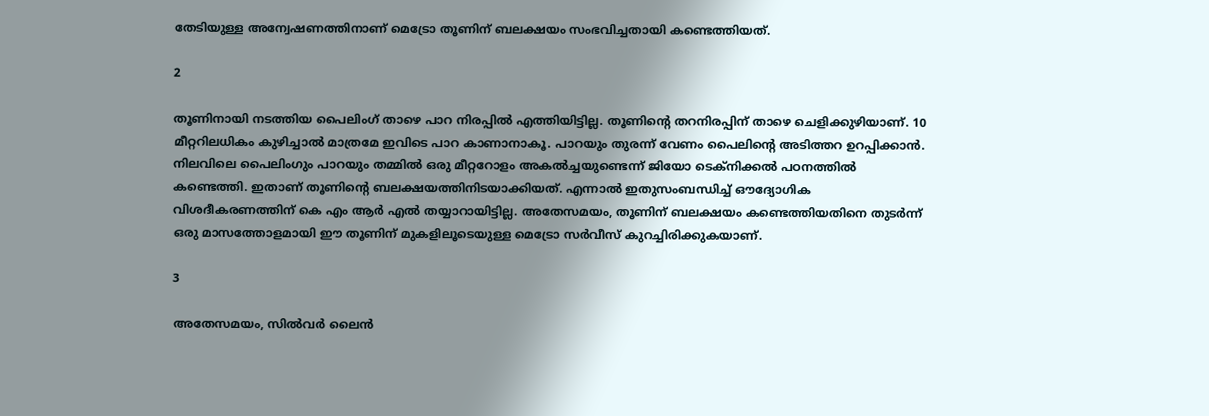തേടിയുള്ള അന്വേഷണത്തിനാണ് മെട്രോ തൂണിന് ബലക്ഷയം സംഭവിച്ചതായി കണ്ടെത്തിയത്.

2

തൂണിനായി നടത്തിയ പൈലിംഗ് താഴെ പാറ നിരപ്പില്‍ എത്തിയിട്ടില്ല. തൂണിന്റെ തറനിരപ്പിന് താഴെ ചെളിക്കുഴിയാണ്. 10 മീറ്ററിലധികം കുഴിച്ചാല്‍ മാത്രമേ ഇവിടെ പാറ കാണാനാകൂ. പാറയും തുരന്ന് വേണം പൈലിന്റെ അടിത്തറ ഉറപ്പിക്കാന്‍. നിലവിലെ പൈലിംഗും പാറയും തമ്മില്‍ ഒരു മീറ്ററോളം അകല്‍ച്ചയുണ്ടെന്ന് ജിയോ ടെക്‌നിക്കല്‍ പഠനത്തില്‍ കണ്ടെത്തി. ഇതാണ് തൂണിന്റെ ബലക്ഷയത്തിനിടയാക്കിയത്. എന്നാല്‍ ഇതുസംബന്ധിച്ച് ഔദ്യോഗിക വിശദീകരണത്തിന് കെ എം ആര്‍ എല്‍ തയ്യാറായിട്ടില്ല. അതേസമയം, തൂണിന് ബലക്ഷയം കണ്ടെത്തിയതിനെ തുടര്‍ന്ന് ഒരു മാസത്തോളമായി ഈ തൂണിന് മുകളിലൂടെയുള്ള മെട്രോ സര്‍വീസ് കുറച്ചിരിക്കുകയാണ്.

3

അതേസമയം, സില്‍വര്‍ ലൈന്‍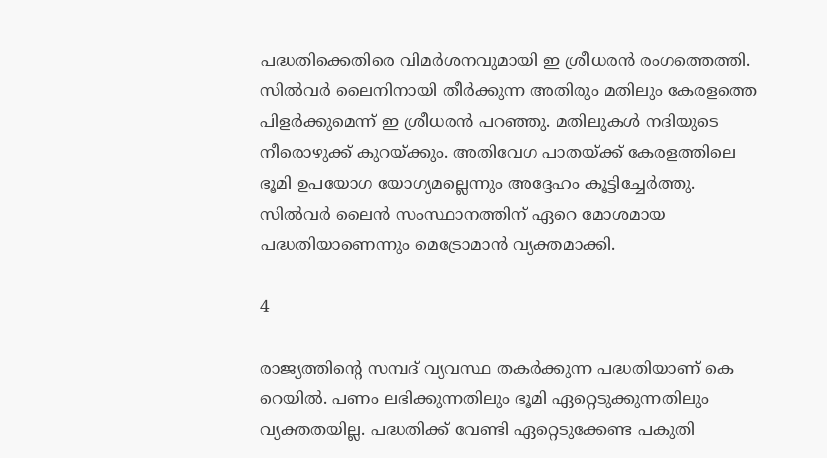പദ്ധതിക്കെതിരെ വിമര്‍ശനവുമായി ഇ ശ്രീധരന്‍ രംഗത്തെത്തി. സില്‍വര്‍ ലൈനിനായി തീര്‍ക്കുന്ന അതിരും മതിലും കേരളത്തെ പിളര്‍ക്കുമെന്ന് ഇ ശ്രീധരന്‍ പറഞ്ഞു. മതിലുകള്‍ നദിയുടെ നീരൊഴുക്ക് കുറയ്ക്കും. അതിവേഗ പാതയ്ക്ക് കേരളത്തിലെ ഭൂമി ഉപയോഗ യോഗ്യമല്ലെന്നും അദ്ദേഹം കൂട്ടിച്ചേര്‍ത്തു. സില്‍വര്‍ ലൈന്‍ സംസ്ഥാനത്തിന് ഏറെ മോശമായ പദ്ധതിയാണെന്നും മെട്രോമാന്‍ വ്യക്തമാക്കി.

4

രാജ്യത്തിന്റെ സമ്പദ് വ്യവസ്ഥ തകര്‍ക്കുന്ന പദ്ധതിയാണ് കെ റെയില്‍. പണം ലഭിക്കുന്നതിലും ഭൂമി ഏറ്റെടുക്കുന്നതിലും വ്യക്തതയില്ല. പദ്ധതിക്ക് വേണ്ടി ഏറ്റെടുക്കേണ്ട പകുതി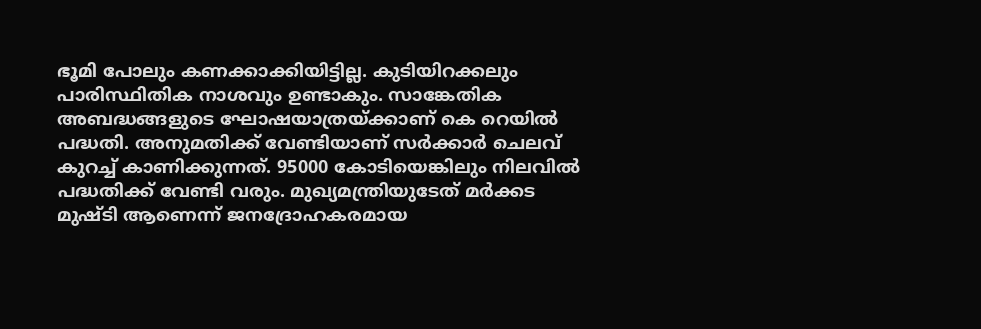ഭൂമി പോലും കണക്കാക്കിയിട്ടില്ല. കുടിയിറക്കലും പാരിസ്ഥിതിക നാശവും ഉണ്ടാകും. സാങ്കേതിക അബദ്ധങ്ങളുടെ ഘോഷയാത്രയ്ക്കാണ് കെ റെയില്‍ പദ്ധതി. അനുമതിക്ക് വേണ്ടിയാണ് സര്‍ക്കാര്‍ ചെലവ് കുറച്ച് കാണിക്കുന്നത്. 95000 കോടിയെങ്കിലും നിലവില്‍ പദ്ധതിക്ക് വേണ്ടി വരും. മുഖ്യമന്ത്രിയുടേത് മര്‍ക്കട മുഷ്ടി ആണെന്ന് ജനദ്രോഹകരമായ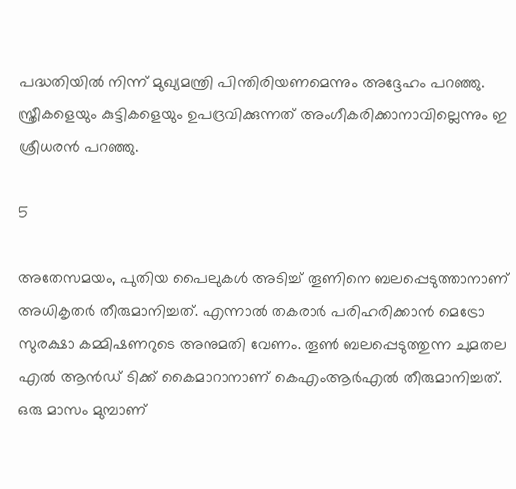പദ്ധതിയില്‍ നിന്ന് മുഖ്യമന്ത്രി പിന്തിരിയണമെന്നും അദ്ദേഹം പറഞ്ഞു. സ്ത്രീകളെയും കുട്ടികളെയും ഉപദ്രവിക്കുന്നത് അംഗീകരിക്കാനാവില്ലെന്നും ഇ ശ്രീധരന്‍ പറഞ്ഞു.

5

അതേസമയം, പുതിയ പൈലുകള്‍ അടിച്ച് തൂണിനെ ബലപ്പെടുത്താനാണ് അധികൃതര്‍ തീരുമാനിച്ചത്. എന്നാല്‍ തകരാര്‍ പരിഹരിക്കാന്‍ മെട്രോ സുരക്ഷാ കമ്മിഷണറുടെ അനുമതി വേണം. തൂണ്‍ ബലപ്പെടുത്തുന്ന ചുമതല എല്‍ ആന്‍ഡ് ടിക്ക് കൈമാറാനാണ് കെഎംആര്‍എല്‍ തീരുമാനിച്ചത്. ഒരു മാസം മുമ്പാണ്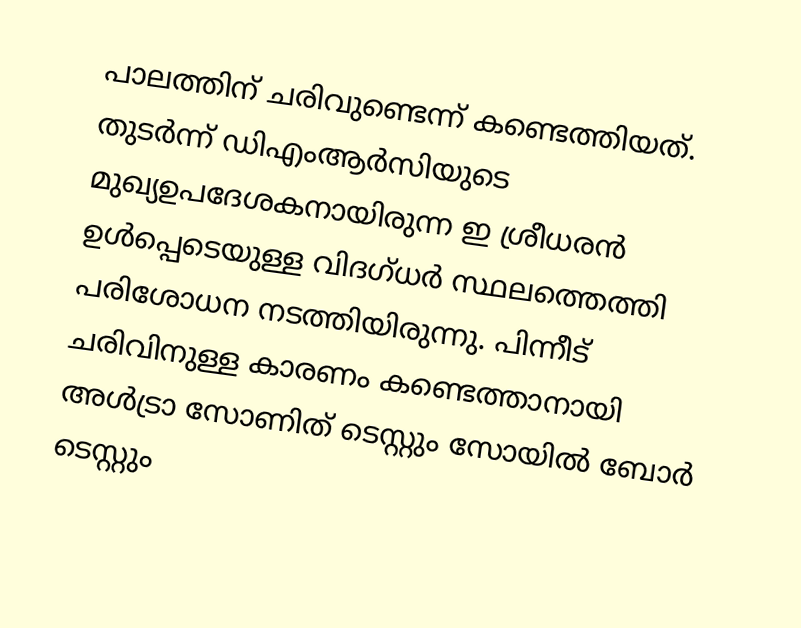പാലത്തിന് ചരിവുണ്ടെന്ന് കണ്ടെത്തിയത്. തുടര്‍ന്ന് ഡിഎംആര്‍സിയുടെ മുഖ്യഉപദേശകനായിരുന്ന ഇ ശ്രീധരന്‍ ഉള്‍പ്പെടെയുള്ള വിദഗ്ധര്‍ സ്ഥലത്തെത്തി പരിശോധന നടത്തിയിരുന്നു. പിന്നീട് ചരിവിനുള്ള കാരണം കണ്ടെത്താനായി അള്‍ട്രാ സോണിത് ടെസ്റ്റും സോയില്‍ ബോര്‍ ടെസ്റ്റും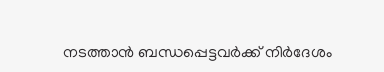നടത്താന്‍ ബന്ധപ്പെട്ടവര്‍ക്ക് നിര്‍ദേശം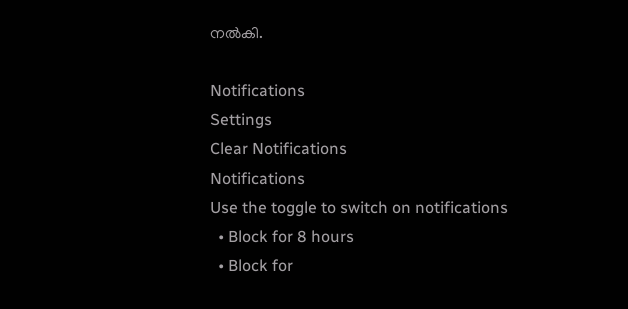നല്‍കി.

Notifications
Settings
Clear Notifications
Notifications
Use the toggle to switch on notifications
  • Block for 8 hours
  • Block for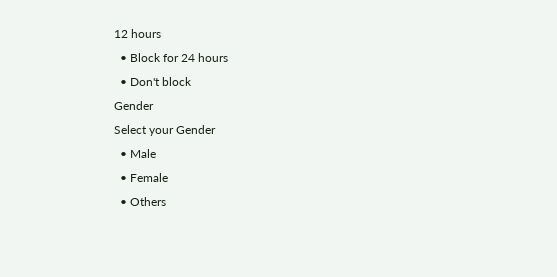12 hours
  • Block for 24 hours
  • Don't block
Gender
Select your Gender
  • Male
  • Female
  • Others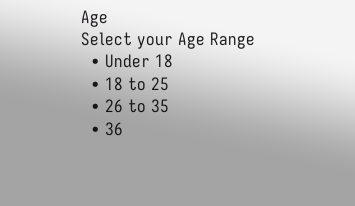Age
Select your Age Range
  • Under 18
  • 18 to 25
  • 26 to 35
  • 36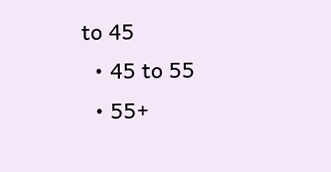to 45
  • 45 to 55
  • 55+